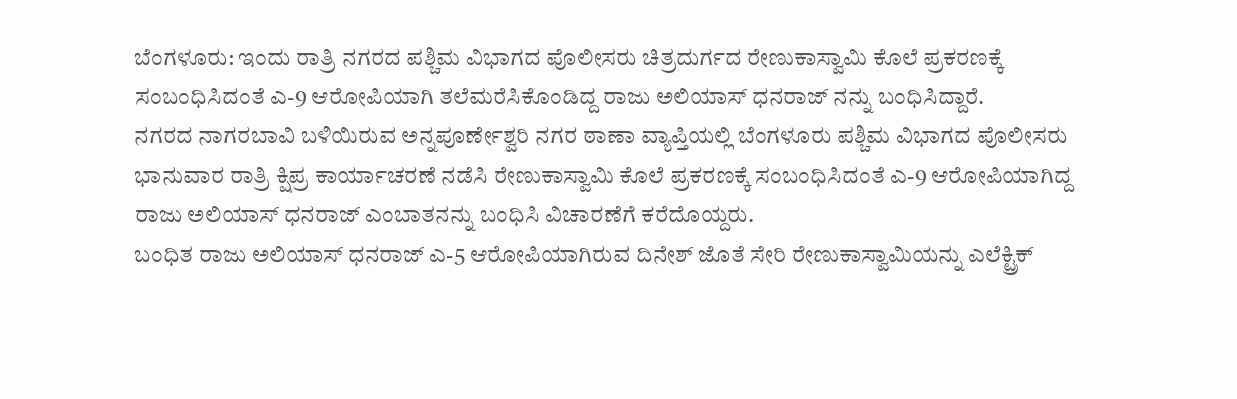ಬೆಂಗಳೂರು: ಇಂದು ರಾತ್ರಿ ನಗರದ ಪಶ್ಚಿಮ ವಿಭಾಗದ ಪೊಲೀಸರು ಚಿತ್ರದುರ್ಗದ ರೇಣುಕಾಸ್ವಾಮಿ ಕೊಲೆ ಪ್ರಕರಣಕ್ಕೆ ಸಂಬಂಧಿಸಿದಂತೆ ಎ-9 ಆರೋಪಿಯಾಗಿ ತಲೆಮರೆಸಿಕೊಂಡಿದ್ದ ರಾಜು ಅಲಿಯಾಸ್ ಧನರಾಜ್ ನನ್ನು ಬಂಧಿಸಿದ್ದಾರೆ.
ನಗರದ ನಾಗರಬಾವಿ ಬಳಿಯಿರುವ ಅನ್ನಪೂರ್ಣೇಶ್ವರಿ ನಗರ ಠಾಣಾ ವ್ಯಾಪ್ತಿಯಲ್ಲಿ ಬೆಂಗಳೂರು ಪಶ್ಚಿಮ ವಿಭಾಗದ ಪೊಲೀಸರು ಭಾನುವಾರ ರಾತ್ರಿ ಕ್ಷಿಪ್ರ ಕಾರ್ಯಾಚರಣೆ ನಡೆಸಿ ರೇಣುಕಾಸ್ವಾಮಿ ಕೊಲೆ ಪ್ರಕರಣಕ್ಕೆ ಸಂಬಂಧಿಸಿದಂತೆ ಎ-9 ಆರೋಪಿಯಾಗಿದ್ದ ರಾಜು ಅಲಿಯಾಸ್ ಧನರಾಜ್ ಎಂಬಾತನನ್ನು ಬಂಧಿಸಿ ವಿಚಾರಣೆಗೆ ಕರೆದೊಯ್ದರು.
ಬಂಧಿತ ರಾಜು ಅಲಿಯಾಸ್ ಧನರಾಜ್ ಎ-5 ಆರೋಪಿಯಾಗಿರುವ ದಿನೇಶ್ ಜೊತೆ ಸೇರಿ ರೇಣುಕಾಸ್ವಾಮಿಯನ್ನು ಎಲೆಕ್ಟ್ರಿಕ್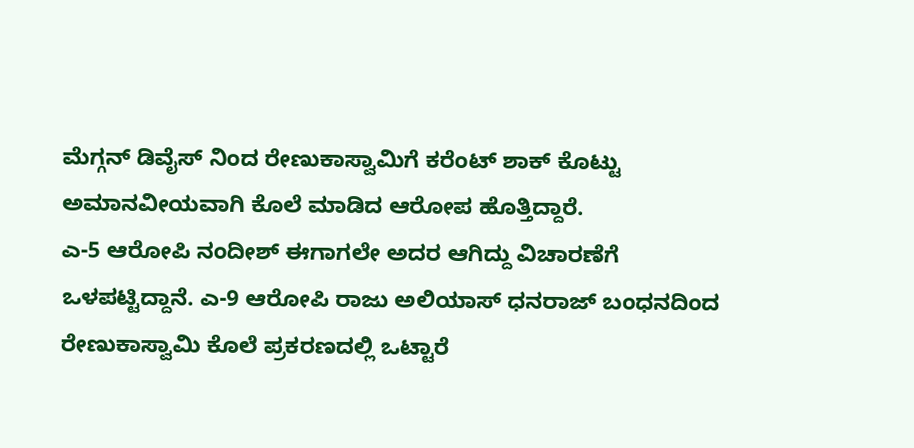ಮೆಗ್ಗನ್ ಡಿವೈಸ್ ನಿಂದ ರೇಣುಕಾಸ್ವಾಮಿಗೆ ಕರೆಂಟ್ ಶಾಕ್ ಕೊಟ್ಟು ಅಮಾನವೀಯವಾಗಿ ಕೊಲೆ ಮಾಡಿದ ಆರೋಪ ಹೊತ್ತಿದ್ದಾರೆ.
ಎ-5 ಆರೋಪಿ ನಂದೀಶ್ ಈಗಾಗಲೇ ಅದರ ಆಗಿದ್ದು ವಿಚಾರಣೆಗೆ ಒಳಪಟ್ಟಿದ್ದಾನೆ. ಎ-9 ಆರೋಪಿ ರಾಜು ಅಲಿಯಾಸ್ ಧನರಾಜ್ ಬಂಧನದಿಂದ ರೇಣುಕಾಸ್ವಾಮಿ ಕೊಲೆ ಪ್ರಕರಣದಲ್ಲಿ ಒಟ್ಟಾರೆ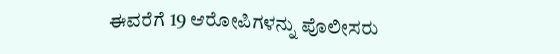ಈವರೆಗೆ 19 ಆರೋಪಿಗಳನ್ನು ಪೊಲೀಸರು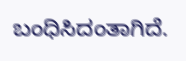ಬಂಧಿಸಿದಂತಾಗಿದೆ.